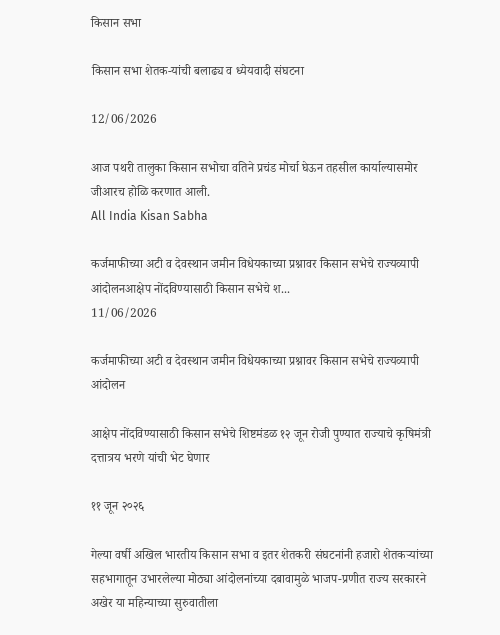किसान सभा

किसान सभा शेतक-यांची बलाढ्य व ध्येयवादी संघटना

12/06/2026

आज पथरी तालुका किसान सभोचा वतिने प्रचंड मोर्चा घेऊन तहसील कार्याल्यासमोर जीआरच होळि करणात आली.
All India Kisan Sabha

कर्जमाफीच्या अटी व देवस्थान जमीन विधेयकाच्या प्रश्नावर किसान सभेचे राज्यव्यापी आंदोलनआक्षेप नोंदविण्यासाठी किसान सभेचे श...
11/06/2026

कर्जमाफीच्या अटी व देवस्थान जमीन विधेयकाच्या प्रश्नावर किसान सभेचे राज्यव्यापी आंदोलन

आक्षेप नोंदविण्यासाठी किसान सभेचे शिष्टमंडळ १२ जून रोजी पुण्यात राज्याचे कृषिमंत्री दत्तात्रय भरणे यांची भेट घेणार

११ जून २०२६

गेल्या वर्षी अखिल भारतीय किसान सभा व इतर शेतकरी संघटनांनी हजारो शेतकऱ्यांच्या सहभागातून उभारलेल्या मोठ्या आंदोलनांच्या दबावामुळे भाजप-प्रणीत राज्य सरकारने अखेर या महिन्याच्या सुरुवातीला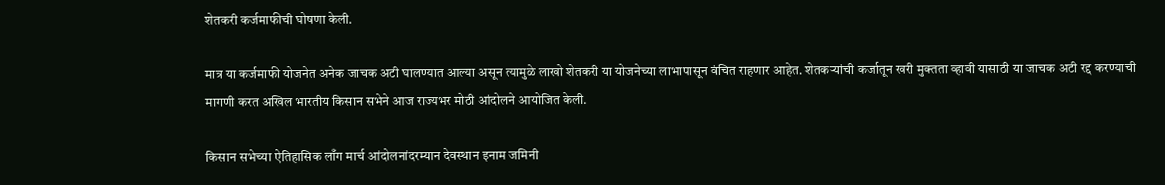शेतकरी कर्जमाफीची घोषणा केली.

मात्र या कर्जमाफी योजनेत अनेक जाचक अटी घालण्यात आल्या असून त्यामुळे लाखो शेतकरी या योजनेच्या लाभापासून वंचित राहणार आहेत. शेतकऱ्यांची कर्जातून खरी मुक्तता व्हावी यासाठी या जाचक अटी रद्द करण्याची मागणी करत अखिल भारतीय किसान सभेने आज राज्यभर मोठी आंदोलने आयोजित केली.

किसान सभेच्या ऐतिहासिक लाँग मार्च आंदोलनांदरम्यान देवस्थान इनाम जमिनी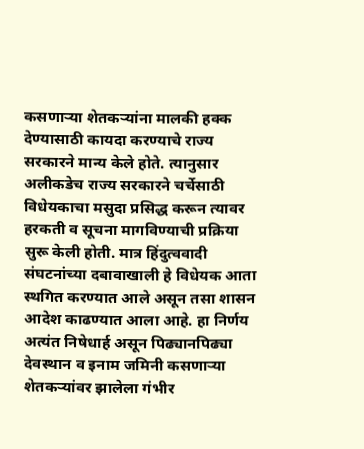कसणाऱ्या शेतकऱ्यांना मालकी हक्क देण्यासाठी कायदा करण्याचे राज्य सरकारने मान्य केले होते. त्यानुसार अलीकडेच राज्य सरकारने चर्चेसाठी विधेयकाचा मसुदा प्रसिद्ध करून त्यावर हरकती व सूचना मागविण्याची प्रक्रिया सुरू केली होती. मात्र हिंदुत्ववादी संघटनांच्या दबावाखाली हे विधेयक आता स्थगित करण्यात आले असून तसा शासन आदेश काढण्यात आला आहे. हा निर्णय अत्यंत निषेधार्ह असून पिढ्यानपिढ्या देवस्थान व इनाम जमिनी कसणाऱ्या शेतकऱ्यांवर झालेला गंभीर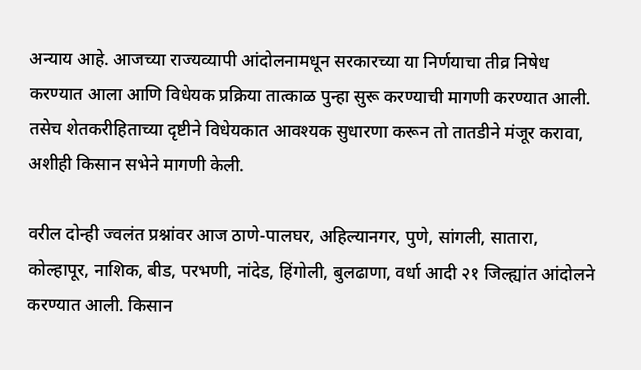अन्याय आहे. आजच्या राज्यव्यापी आंदोलनामधून सरकारच्या या निर्णयाचा तीव्र निषेध करण्यात आला आणि विधेयक प्रक्रिया तात्काळ पुन्हा सुरू करण्याची मागणी करण्यात आली. तसेच शेतकरीहिताच्या दृष्टीने विधेयकात आवश्यक सुधारणा करून तो तातडीने मंजूर करावा, अशीही किसान सभेने मागणी केली.

वरील दोन्ही ज्वलंत प्रश्नांवर आज ठाणे-पालघर, अहिल्यानगर, पुणे, सांगली, सातारा, कोल्हापूर, नाशिक, बीड, परभणी, नांदेड, हिंगोली, बुलढाणा, वर्धा आदी २१ जिल्ह्यांत आंदोलने करण्यात आली. किसान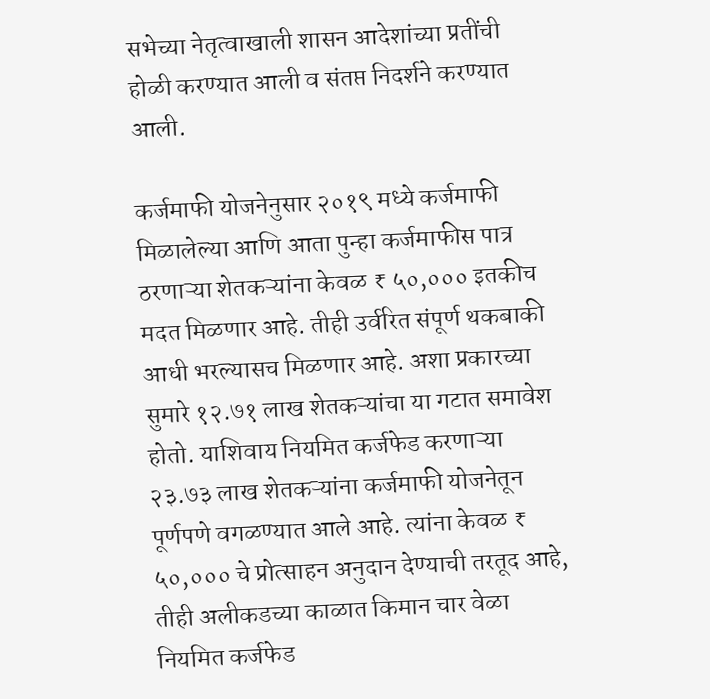सभेच्या नेतृत्वाखाली शासन आदेशांच्या प्रतींची होळी करण्यात आली व संतप्त निदर्शने करण्यात आली.

कर्जमाफी योजनेनुसार २०१९ मध्ये कर्जमाफी मिळालेल्या आणि आता पुन्हा कर्जमाफीस पात्र ठरणाऱ्या शेतकऱ्यांना केवळ ₹ ५०,००० इतकीच मदत मिळणार आहे. तीही उर्वरित संपूर्ण थकबाकी आधी भरल्यासच मिळणार आहे. अशा प्रकारच्या सुमारे १२.७१ लाख शेतकऱ्यांचा या गटात समावेश होतो. याशिवाय नियमित कर्जफेड करणाऱ्या २३.७३ लाख शेतकऱ्यांना कर्जमाफी योजनेतून पूर्णपणे वगळण्यात आले आहे. त्यांना केवळ ₹ ५०,००० चे प्रोत्साहन अनुदान देण्याची तरतूद आहे, तीही अलीकडच्या काळात किमान चार वेळा नियमित कर्जफेड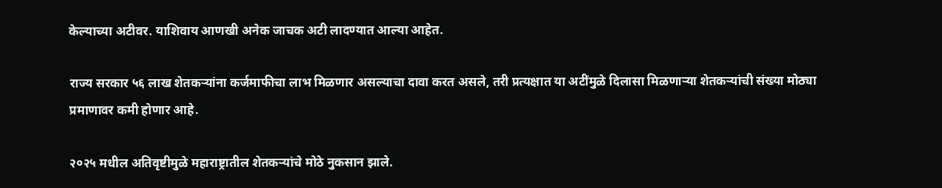केल्याच्या अटीवर. याशिवाय आणखी अनेक जाचक अटी लादण्यात आल्या आहेत.

राज्य सरकार ५६ लाख शेतकऱ्यांना कर्जमाफीचा लाभ मिळणार असल्याचा दावा करत असले, तरी प्रत्यक्षात या अटींमुळे दिलासा मिळणाऱ्या शेतकऱ्यांची संख्या मोठ्या प्रमाणावर कमी होणार आहे.

२०२५ मधील अतिवृष्टीमुळे महाराष्ट्रातील शेतकऱ्यांचे मोठे नुकसान झाले.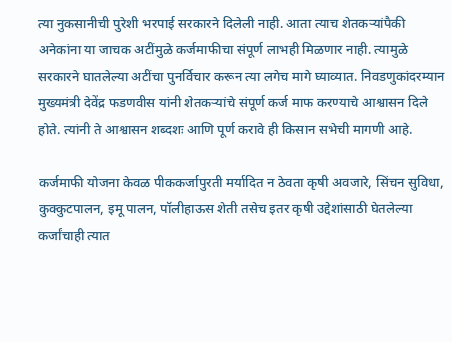त्या नुकसानीची पुरेशी भरपाई सरकारने दिलेली नाही. आता त्याच शेतकऱ्यांपैकी अनेकांना या जाचक अटींमुळे कर्जमाफीचा संपूर्ण लाभही मिळणार नाही. त्यामुळे सरकारने घातलेल्या अटींचा पुनर्विचार करून त्या लगेच मागे घ्याव्यात. निवडणुकांदरम्यान मुख्यमंत्री देवेंद्र फडणवीस यांनी शेतकऱ्यांचे संपूर्ण कर्ज माफ करण्याचे आश्वासन दिले होते. त्यांनी ते आश्वासन शब्दशः आणि पूर्ण करावे ही किसान सभेची मागणी आहे.

कर्जमाफी योजना केवळ पीककर्जापुरती मर्यादित न ठेवता कृषी अवजारे, सिंचन सुविधा, कुक्कुटपालन, इमू पालन, पॉलीहाऊस शेती तसेच इतर कृषी उद्देशांसाठी घेतलेल्या कर्जांचाही त्यात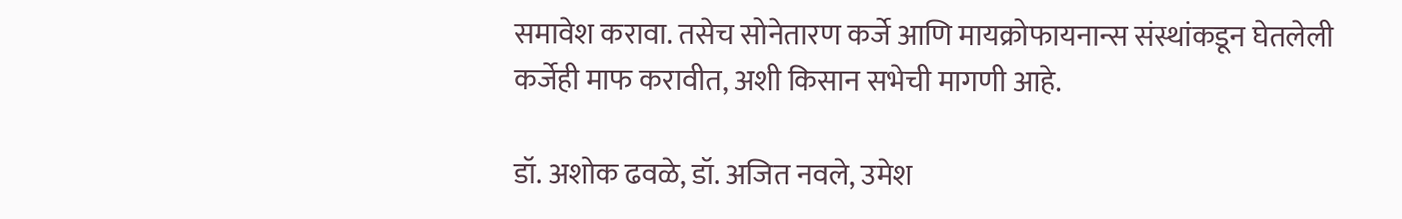समावेश करावा. तसेच सोनेतारण कर्जे आणि मायक्रोफायनान्स संस्थांकडून घेतलेली कर्जेही माफ करावीत, अशी किसान सभेची मागणी आहे.

डॉ. अशोक ढवळे, डॉ. अजित नवले, उमेश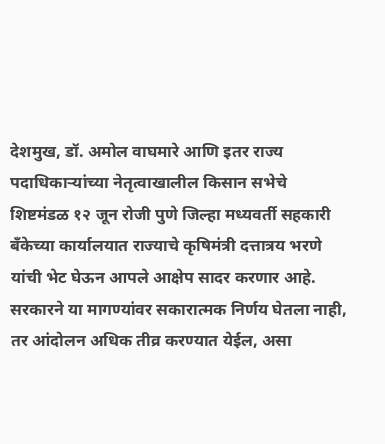देशमुख, डॉ. अमोल वाघमारे आणि इतर राज्य पदाधिकाऱ्यांच्या नेतृत्वाखालील किसान सभेचे शिष्टमंडळ १२ जून रोजी पुणे जिल्हा मध्यवर्ती सहकारी बँकेच्या कार्यालयात राज्याचे कृषिमंत्री दत्तात्रय भरणे यांची भेट घेऊन आपले आक्षेप सादर करणार आहे. सरकारने या मागण्यांवर सकारात्मक निर्णय घेतला नाही, तर आंदोलन अधिक तीव्र करण्यात येईल, असा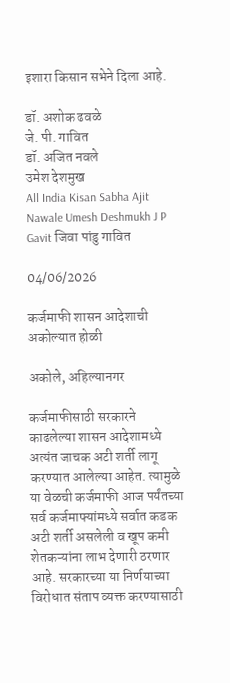इशारा किसान सभेने दिला आहे.

डॉ. अशोक ढवळे
जे. पी. गावित
डॉ. अजित नवले
उमेश देशमुख
All India Kisan Sabha Ajit Nawale Umesh Deshmukh J P Gavit जिवा पांडु गावित

04/06/2026

कर्जमाफी शासन आदेशाची अकोल्यात होळी

अकोले, अहिल्यानगर

कर्जमाफीसाठी सरकारने काढलेल्या शासन आदेशामध्ये अत्यंत जाचक अटी शर्ती लागू करण्यात आलेल्या आहेत. त्यामुळे या वेळची कर्जमाफी आज पर्यंतच्या सर्व कर्जमाफ्यांमध्ये सर्वात कडक अटी शर्ती असलेली व खूप कमी शेतकऱ्यांना लाभ देणारी ठरणार आहे. सरकारच्या या निर्णयाच्या विरोधात संताप व्यक्त करण्यासाठी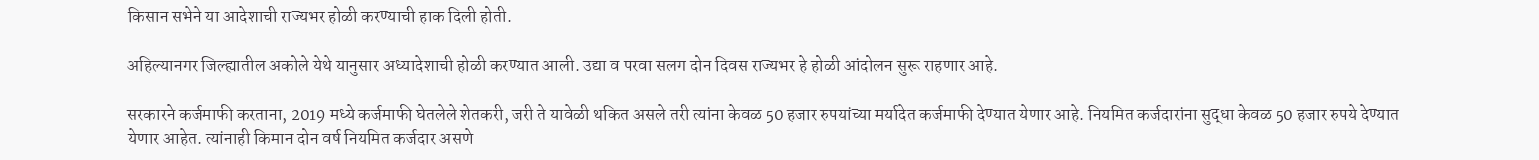किसान सभेने या आदेशाची राज्यभर होळी करण्याची हाक दिली होती.

अहिल्यानगर जिल्ह्यातील अकोले येथे यानुसार अध्यादेशाची होळी करण्यात आली. उद्या व परवा सलग दोन दिवस राज्यभर हे होळी आंदोलन सुरू राहणार आहे.

सरकारने कर्जमाफी करताना, 2019 मध्ये कर्जमाफी घेतलेले शेतकरी, जरी ते यावेळी थकित असले तरी त्यांना केवळ 50 हजार रुपयांच्या मर्यादेत कर्जमाफी देण्यात येणार आहे. नियमित कर्जदारांना सुद्धा केवळ 50 हजार रुपये देण्यात येणार आहेत. त्यांनाही किमान दोन वर्ष नियमित कर्जदार असणे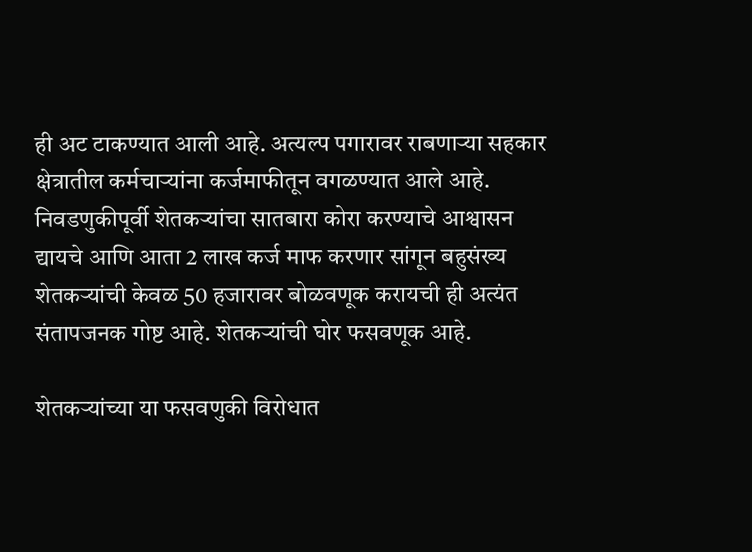ही अट टाकण्यात आली आहे. अत्यल्प पगारावर राबणाऱ्या सहकार क्षेत्रातील कर्मचाऱ्यांना कर्जमाफीतून वगळण्यात आले आहे. निवडणुकीपूर्वी शेतकऱ्यांचा सातबारा कोरा करण्याचे आश्वासन द्यायचे आणि आता 2 लाख कर्ज माफ करणार सांगून बहुसंख्य शेतकऱ्यांची केवळ 50 हजारावर बोळवणूक करायची ही अत्यंत संतापजनक गोष्ट आहे. शेतकऱ्यांची घोर फसवणूक आहे.

शेतकऱ्यांच्या या फसवणुकी विरोधात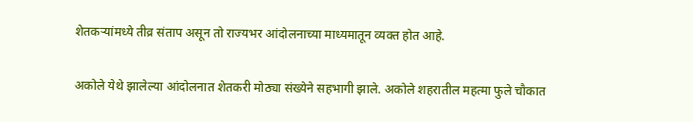शेतकऱ्यांमध्ये तीव्र संताप असून तो राज्यभर आंदोलनाच्या माध्यमातून व्यक्त होत आहे.

अकोले येथे झालेल्या आंदोलनात शेतकरी मोठ्या संख्येने सहभागी झाले. अकोले शहरातील महत्मा फुले चौकात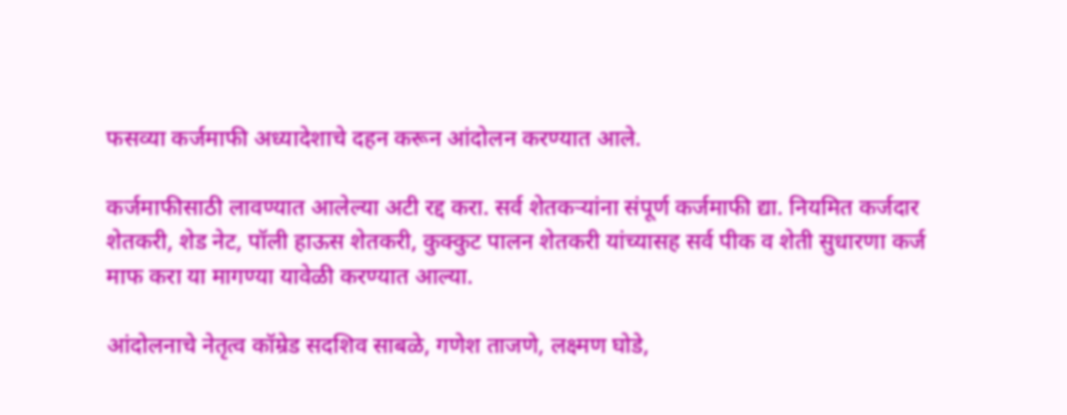फसव्या कर्जमाफी अध्यादेशाचे दहन करून आंदोलन करण्यात आले.

कर्जमाफीसाठी लावण्यात आलेल्या अटी रद्द करा. सर्व शेतकऱ्यांना संपूर्ण कर्जमाफी द्या. नियमित कर्जदार शेतकरी, शेड नेट, पॉली हाऊस शेतकरी, कुक्कुट पालन शेतकरी यांच्यासह सर्व पीक व शेती सुधारणा कर्ज माफ करा या मागण्या यावेळी करण्यात आल्या.

आंदोलनाचे नेतृत्व कॉम्रेड सदशिव साबळे, गणेश ताजणे, लक्ष्मण घोडे,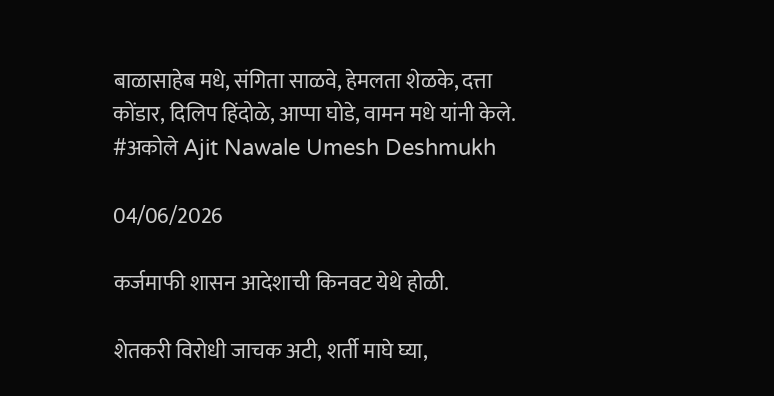बाळासाहेब मधे, संगिता साळवे, हेमलता शेळके, दत्ता कोंडार, दिलिप हिंदोळे, आप्पा घोडे, वामन मधे यांनी केले.
#अकोले Ajit Nawale Umesh Deshmukh

04/06/2026

कर्जमाफी शासन आदेशाची किनवट येथे होळी.

शेतकरी विरोधी जाचक अटी, शर्ती माघे घ्या,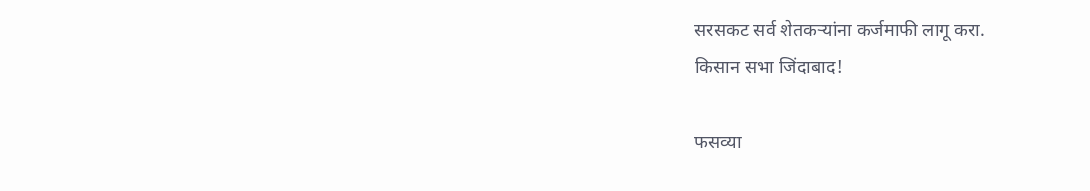सरसकट सर्व शेतकऱ्यांना कर्जमाफी लागू करा.
किसान सभा जिंदाबाद!

फसव्या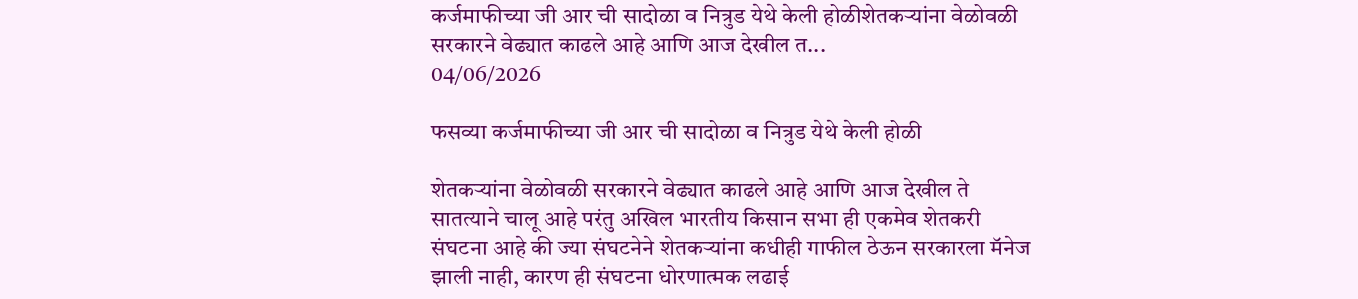कर्जमाफीच्या जी आर ची सादोळा व नित्रुड येथे केली होळीशेतकऱ्यांना वेळोवळी सरकारने वेढ्यात काढले आहे आणि आज देखील त...
04/06/2026

फसव्या कर्जमाफीच्या जी आर ची सादोळा व नित्रुड येथे केली होळी

शेतकऱ्यांना वेळोवळी सरकारने वेढ्यात काढले आहे आणि आज देखील ते सातत्याने चालू आहे परंतु अखिल भारतीय किसान सभा ही एकमेव शेतकरी संघटना आहे की ज्या संघटनेने शेतकऱ्यांना कधीही गाफील ठेऊन सरकारला मॅनेज झाली नाही, कारण ही संघटना धोरणात्मक लढाई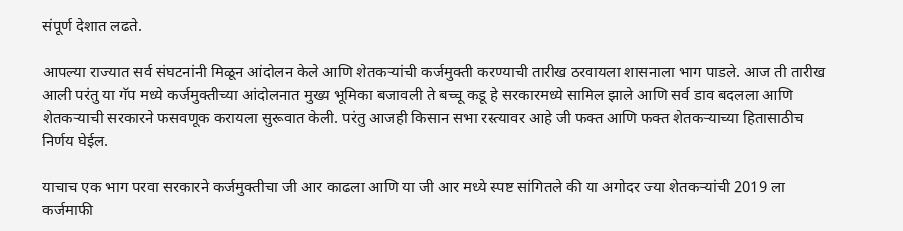संपूर्ण देशात लढते.

आपल्या राज्यात सर्व संघटनांनी मिळून आंदोलन केले आणि शेतकऱ्यांची कर्जमुक्ती करण्याची तारीख ठरवायला शासनाला भाग पाडले. आज ती तारीख आली परंतु या गॅप मध्ये कर्जमुक्तीच्या आंदोलनात मुख्य भूमिका बजावली ते बच्चू कडू हे सरकारमध्ये सामिल झाले आणि सर्व डाव बदलला आणि शेतकऱ्याची सरकारने फसवणूक करायला सुरूवात केली. परंतु आजही किसान सभा रस्त्यावर आहे जी फक्त आणि फक्त शेतकऱ्याच्या हितासाठीच निर्णय घेईल.

याचाच एक भाग परवा सरकारने कर्जमुक्तीचा जी आर काढला आणि या जी आर मध्ये स्पष्ट सांगितले की या अगोदर ज्या शेतकऱ्यांची 2019 ला कर्जमाफी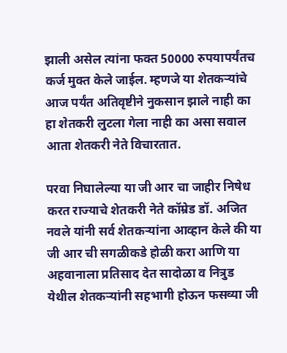झाली असेल त्यांना फक्त 50000 रुपयापर्यंतच कर्ज मुक्त केले जाईल. म्हणजे या शेतकऱ्यांचे आज पर्यंत अतिवृष्टीने नुकसान झाले नाही का हा शेतकरी लुटला गेला नाही का असा सवाल आता शेतकरी नेते विचारतात.

परवा निघालेल्या या जी आर चा जाहीर निषेध करत राज्याचे शेतकरी नेते कॉम्रेड डॉ. अजित नवले यांनी सर्व शेतकऱ्यांना आव्हान केले की या जी आर ची सगळीकडे होळी करा आणि या अहवानाला प्रतिसाद देत सादोळा व नित्रुड येथील शेतकऱ्यांनी सहभागी होऊन फसव्या जी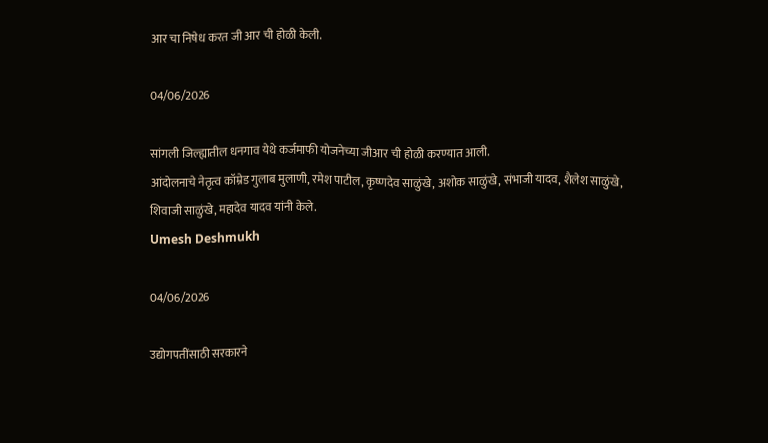आर चा निषेध करत जी आर ची होळी केली.

04/06/2026

सांगली जिल्ह्यातील धनगाव येथे कर्जमाफी योजनेच्या जीआर ची होळी करण्यात आली.
आंदोलनाचे नेतृत्व कॉम्रेड गुलाब मुलाणी, रमेश पाटील, कृष्णदेव साळुंखे, अशोक साळुंखे, संभाजी यादव, शैलेश साळुंखे, शिवाजी साळुंखे, महादेव यादव यांनी केले.
Umesh Deshmukh

04/06/2026

उद्योगपतींसाठी सरकारने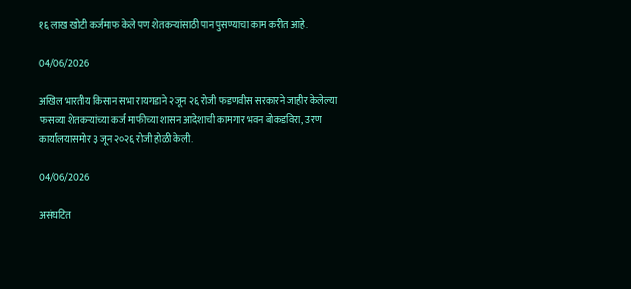१६ लाख खोटी कर्जमाफ केले पण शेतकऱ्यांसाठी पान पुसण्याचा काम करीत आहे.

04/06/2026

अखिल भारतीय किसान सभा रायगडाने २जून २६ रोजी फडणवीस सरकारने जाहीर केलेल्या फसव्या शेतकऱ्यांच्या कर्ज माफीच्या शासन आदेशाची कामगार भवन बोकडविरा, उरण कार्यालयासमोर ३ जून २०२६ रोजी होळी केली.

04/06/2026

असंघटित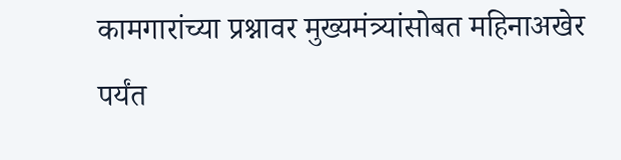कामगारांच्या प्रश्नावर मुख्यमंत्र्यांसोबत महिनाअखेर पर्यंत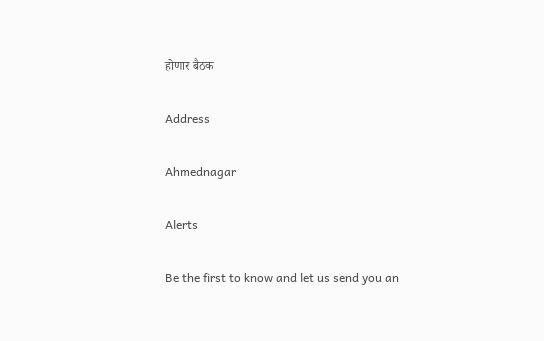होणार बैठक

Address

Ahmednagar

Alerts

Be the first to know and let us send you an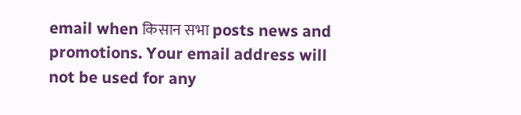email when किसान सभा posts news and promotions. Your email address will not be used for any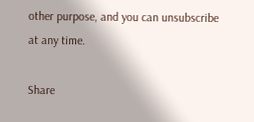other purpose, and you can unsubscribe at any time.

Share